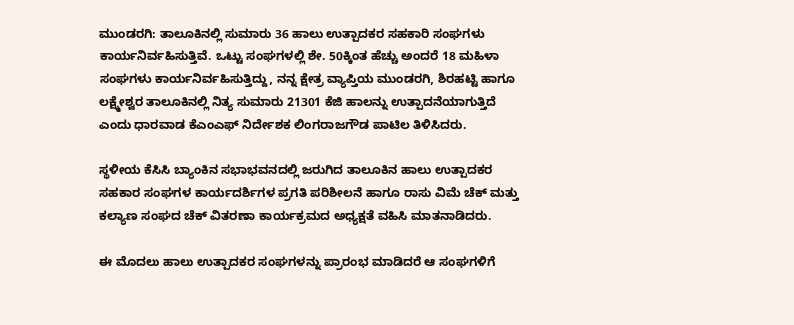ಮುಂಡರಗಿ: ತಾಲೂಕಿನಲ್ಲಿ ಸುಮಾರು 36 ಹಾಲು ಉತ್ಪಾದಕರ ಸಹಕಾರಿ ಸಂಘಗಳು ಕಾರ್ಯನಿರ್ವಹಿಸುತ್ತಿವೆ. ಒಟ್ಟು ಸಂಘಗಳಲ್ಲಿ ಶೇ. 50ಕ್ಕಿಂತ ಹೆಚ್ಚು ಅಂದರೆ 18 ಮಹಿಳಾ ಸಂಘಗಳು ಕಾರ್ಯನಿರ್ವಹಿಸುತ್ತಿದ್ದು, ನನ್ನ ಕ್ಷೇತ್ರ ವ್ಯಾಪ್ತಿಯ ಮುಂಡರಗಿ, ಶಿರಹಟ್ಟಿ ಹಾಗೂ ಲಕ್ಷ್ಮೇಶ್ವರ ತಾಲೂಕಿನಲ್ಲಿ ನಿತ್ಯ ಸುಮಾರು 21301 ಕೆಜಿ ಹಾಲನ್ನು ಉತ್ಪಾದನೆಯಾಗುತ್ತಿದೆ ಎಂದು ಧಾರವಾಡ ಕೆಎಂಎಫ್ ನಿರ್ದೇಶಕ ಲಿಂಗರಾಜಗೌಡ ಪಾಟಿಲ ತಿಳಿಸಿದರು.

ಸ್ಥಳೀಯ ಕೆಸಿಸಿ ಬ್ಯಾಂಕಿನ ಸಭಾಭವನದಲ್ಲಿ ಜರುಗಿದ ತಾಲೂಕಿನ ಹಾಲು ಉತ್ಪಾದಕರ ಸಹಕಾರ ಸಂಘಗಳ ಕಾರ್ಯದರ್ಶಿಗಳ ಪ್ರಗತಿ ಪರಿಶೀಲನೆ ಹಾಗೂ ರಾಸು ವಿಮೆ ಚೆಕ್ ಮತ್ತು ಕಲ್ಯಾಣ ಸಂಘದ ಚೆಕ್ ವಿತರಣಾ ಕಾರ್ಯಕ್ರಮದ ಅಧ್ಯಕ್ಷತೆ ವಹಿಸಿ ಮಾತನಾಡಿದರು.

ಈ ಮೊದಲು ಹಾಲು ಉತ್ಪಾದಕರ ಸಂಘಗಳನ್ನು ಪ್ರಾರಂಭ ಮಾಡಿದರೆ ಆ ಸಂಘಗಳಿಗೆ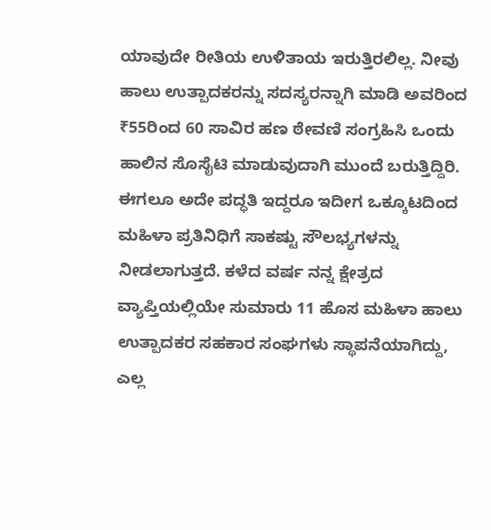ಯಾವುದೇ ರೀತಿಯ ಉಳಿತಾಯ ಇರುತ್ತಿರಲಿಲ್ಲ. ನೀವು ಹಾಲು ಉತ್ಪಾದಕರನ್ನು ಸದಸ್ಯರನ್ನಾಗಿ ಮಾಡಿ ಅವರಿಂದ ₹55ರಿಂದ 60 ಸಾವಿರ ಹಣ ಠೇವಣಿ ಸಂಗ್ರಹಿಸಿ ಒಂದು ಹಾಲಿನ ಸೊಸೈಟಿ ಮಾಡುವುದಾಗಿ ಮುಂದೆ ಬರುತ್ತಿದ್ದಿರಿ. ಈಗಲೂ ಅದೇ ಪದ್ಧತಿ ಇದ್ದರೂ ಇದೀಗ ಒಕ್ಕೂಟದಿಂದ ಮಹಿಳಾ ಪ್ರತಿನಿಧಿಗೆ ಸಾಕಷ್ಟು ಸೌಲಭ್ಯಗಳನ್ನು ನೀಡಲಾಗುತ್ತದೆ. ಕಳೆದ ವರ್ಷ ನನ್ನ ಕ್ಷೇತ್ರದ ವ್ಯಾಪ್ತಿಯಲ್ಲಿಯೇ ಸುಮಾರು 11 ಹೊಸ ಮಹಿಳಾ ಹಾಲು ಉತ್ಪಾದಕರ ಸಹಕಾರ ಸಂಘಗಳು ಸ್ಥಾಪನೆಯಾಗಿದ್ದು, ಎಲ್ಲ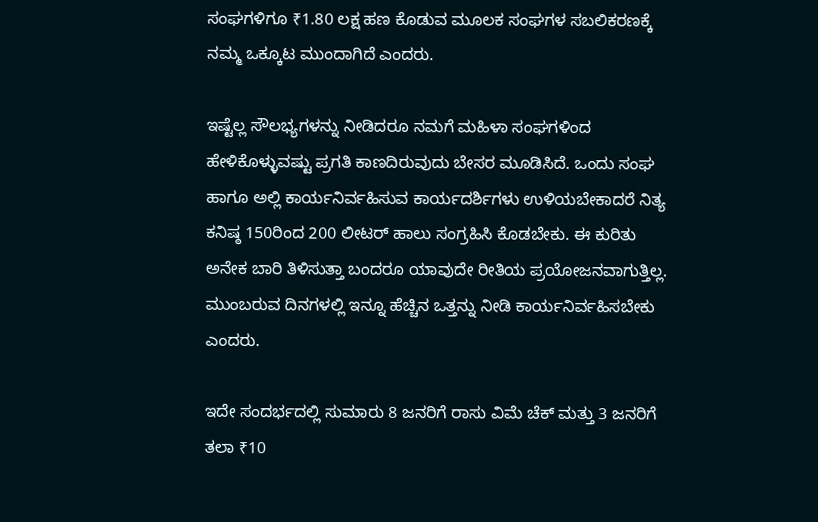ಸಂಘಗಳಿಗೂ ₹1.80 ಲಕ್ಷ ಹಣ ಕೊಡುವ ಮೂಲಕ ಸಂಘಗಳ ಸಬಲಿಕರಣಕ್ಕೆ ನಮ್ಮ ಒಕ್ಕೂಟ ಮುಂದಾಗಿದೆ ಎಂದರು.

ಇಷ್ಟೆಲ್ಲ ಸೌಲಭ್ಯಗಳನ್ನು ನೀಡಿದರೂ‌ ನಮಗೆ ಮಹಿಳಾ ಸಂಘಗಳಿಂದ ಹೇಳಿಕೊಳ್ಳುವಷ್ಟು‌ ಪ್ರಗತಿ ಕಾಣದಿರುವುದು ಬೇಸರ ಮೂಡಿಸಿದೆ. ಒಂದು ಸಂಘ ಹಾಗೂ ಅಲ್ಲಿ ಕಾರ್ಯನಿರ್ವಹಿಸುವ ಕಾರ್ಯದರ್ಶಿಗಳು ಉಳಿಯಬೇಕಾದರೆ ನಿತ್ಯ ಕನಿಷ್ಠ 150ರಿಂದ 200 ಲೀಟರ್ ಹಾಲು ಸಂಗ್ರಹಿಸಿ ಕೊಡಬೇಕು. ಈ ಕುರಿತು ಅನೇಕ ಬಾರಿ ತಿಳಿಸುತ್ತಾ ಬಂದರೂ ಯಾವುದೇ ರೀತಿಯ ಪ್ರಯೋಜನವಾಗುತ್ತಿಲ್ಲ. ಮುಂಬರುವ ದಿನಗಳಲ್ಲಿ ಇನ್ನೂ ಹೆಚ್ಚಿನ ಒತ್ತನ್ನು ನೀಡಿ ಕಾರ್ಯನಿರ್ವಹಿಸಬೇಕು ಎಂದರು.

ಇದೇ ಸಂದರ್ಭದಲ್ಲಿ ಸುಮಾರು 8 ಜನರಿಗೆ ರಾಸು ವಿಮೆ ಚೆಕ್ ಮತ್ತು 3 ಜನರಿಗೆ ತಲಾ ₹10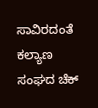ಸಾವಿರದಂತೆ ಕಲ್ಯಾಣ ಸಂಘದ ಚೆಕ್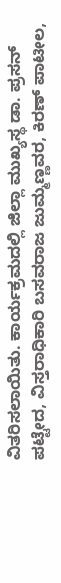ವಿತರಿಸಲಾಯಿತು. ಕಾರ್ಯಕ್ರಮದಲ್ಲಿ‌ ಜಿಲ್ಲಾ ಮುಖ್ಯಸ್ಥ ಡಾ. ಪ್ರಸನ್ ಪಟ್ಟೇದ, ವಿಸ್ತರಾಧಿಕಾರಿ ಬಸವರಾಜ ಜುಮ್ಮಣ್ಣವರ, ಕಿರಣ್ ಪಾಟೀಲ,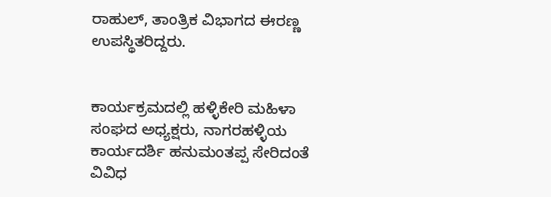ರಾಹುಲ್, ತಾಂತ್ರಿಕ ವಿಭಾಗದ ಈರಣ್ಣ ಉಪಸ್ಥಿತರಿದ್ದರು.


ಕಾರ್ಯಕ್ರಮದಲ್ಲಿ ಹಳ್ಳಿಕೇರಿ ಮಹಿಳಾ ಸಂಘದ ಅಧ್ಯಕ್ಷರು, ನಾಗರಹಳ್ಳಿಯ ಕಾರ್ಯದರ್ಶಿ ಹನುಮಂತಪ್ಪ ಸೇರಿದಂತೆ ವಿವಿಧ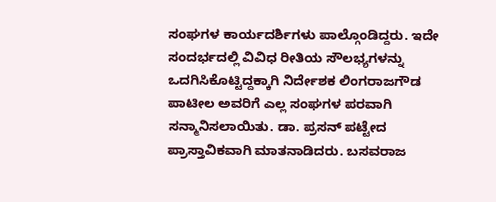ಸಂಘಗಳ ಕಾರ್ಯದರ್ಶಿಗಳು ಪಾಲ್ಗೊಂಡಿದ್ದರು. ಇದೇ ಸಂದರ್ಭದಲ್ಲಿ ವಿವಿಧ ರೀತಿಯ ಸೌಲಭ್ಯಗಳನ್ನು ಒದಗಿಸಿಕೊಟ್ಟಿದ್ದಕ್ಕಾಗಿ ನಿರ್ದೇಶಕ ಲಿಂಗರಾಜಗೌಡ ಪಾಟೀಲ ಅವರಿಗೆ ಎಲ್ಲ ಸಂಘಗಳ ಪರವಾಗಿ ಸನ್ಮಾನಿಸಲಾಯಿತು. ಡಾ. ಪ್ರಸನ್ ಪಟ್ಟೇದ ಪ್ರಾಸ್ತಾವಿಕವಾಗಿ ಮಾತನಾಡಿದರು. ಬಸವರಾಜ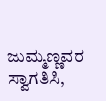ಜುಮ್ಮಣ್ಣವರ ಸ್ವಾಗತಿಸಿ,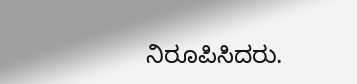ನಿರೂಪಿಸಿದರು.